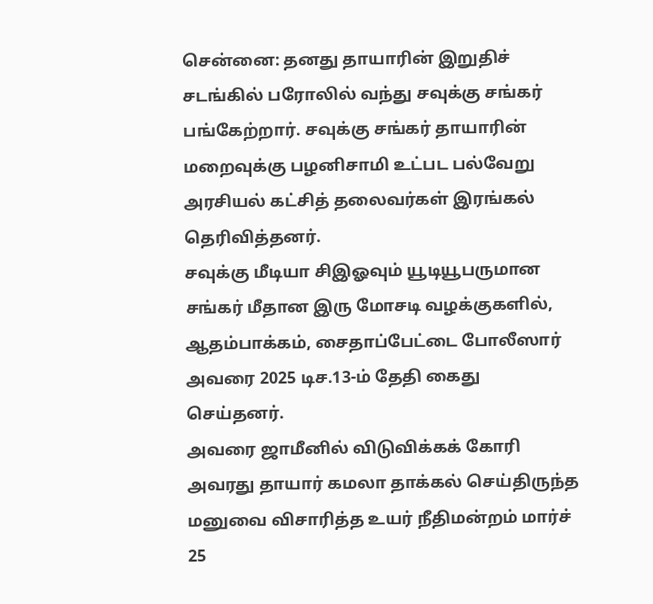சென்னை: தனது தாயாரின் இறுதிச் சடங்கில் பரோலில் வந்து சவுக்கு சங்கர் பங்கேற்றார். சவுக்கு சங்கர் தாயாரின் மறைவுக்கு பழனிசாமி உட்பட பல்வேறு அரசியல் கட்சித் தலைவர்கள் இரங்கல் தெரிவித்தனர்.
சவுக்கு மீடியா சிஇஓவும் யூடியூபருமான சங்கர் மீதான இரு மோசடி வழக்குகளில், ஆதம்பாக்கம், சைதாப்பேட்டை போலீஸார் அவரை 2025 டிச.13-ம் தேதி கைது செய்தனர்.
அவரை ஜாமீனில் விடுவிக்கக் கோரி அவரது தாயார் கமலா தாக்கல் செய்திருந்த மனுவை விசாரித்த உயர் நீதிமன்றம் மார்ச் 25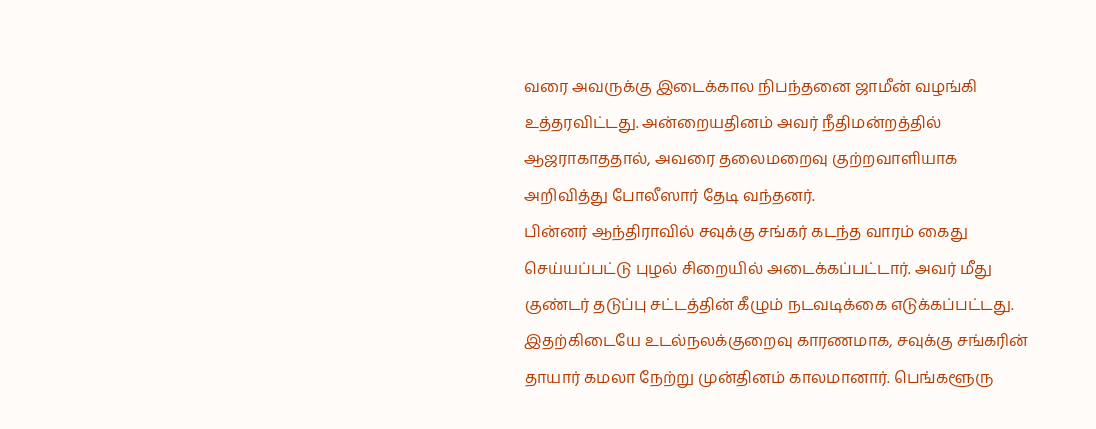வரை அவருக்கு இடைக்கால நிபந்தனை ஜாமீன் வழங்கி உத்தரவிட்டது. அன்றையதினம் அவர் நீதிமன்றத்தில் ஆஜராகாததால், அவரை தலைமறைவு குற்றவாளியாக அறிவித்து போலீஸார் தேடி வந்தனர்.
பின்னர் ஆந்திராவில் சவுக்கு சங்கர் கடந்த வாரம் கைது செய்யப்பட்டு புழல் சிறையில் அடைக்கப்பட்டார். அவர் மீது குண்டர் தடுப்பு சட்டத்தின் கீழும் நடவடிக்கை எடுக்கப்பட்டது.
இதற்கிடையே உடல்நலக்குறைவு காரணமாக, சவுக்கு சங்கரின் தாயார் கமலா நேற்று முன்தினம் காலமானார். பெங்களூரு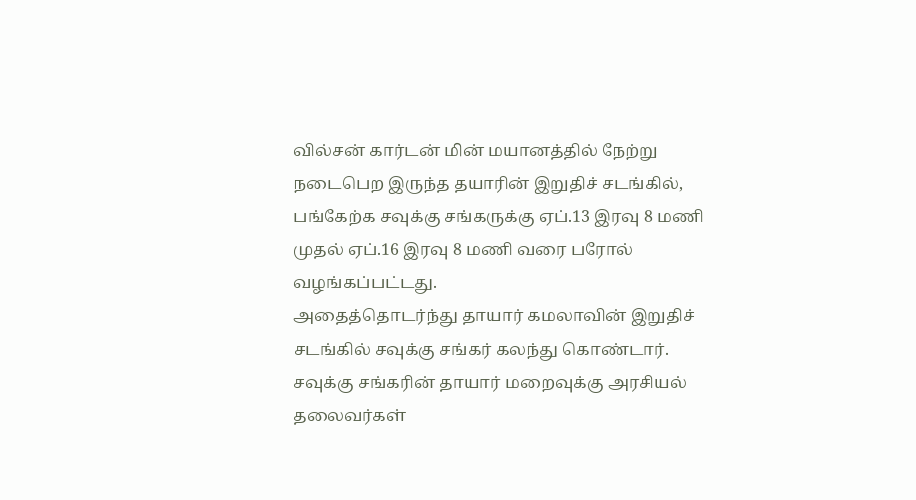வில்சன் கார்டன் மின் மயானத்தில் நேற்று நடைபெற இருந்த தயாரின் இறுதிச் சடங்கில், பங்கேற்க சவுக்கு சங்கருக்கு ஏப்.13 இரவு 8 மணி முதல் ஏப்.16 இரவு 8 மணி வரை பரோல் வழங்கப்பட்டது.
அதைத்தொடர்ந்து தாயார் கமலாவின் இறுதிச் சடங்கில் சவுக்கு சங்கர் கலந்து கொண்டார். சவுக்கு சங்கரின் தாயார் மறைவுக்கு அரசியல் தலைவர்கள்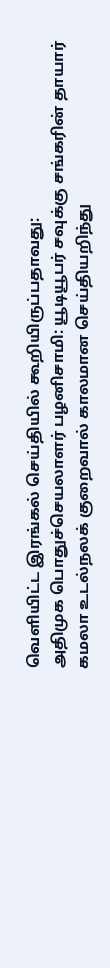வெளியிட்ட இரங்கல் செய்தியில் கூறியிருப்பதாவது:
அதிமுக பொதுச்செயலாளர் பழனிசாமி: யூடியூபர் சவுக்கு சங்கரின் தாயார் கமலா உடல்நலக் குறைவால் காலமான செய்தியறிந்து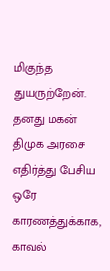மிகுந்த துயருற்றேன்.
தனது மகன் திமுக அரசை எதிர்த்து பேசிய ஒரே காரணத்துக்காக, காவல்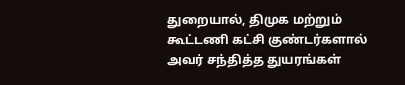துறையால், திமுக மற்றும் கூட்டணி கட்சி குண்டர்களால் அவர் சந்தித்த துயரங்கள்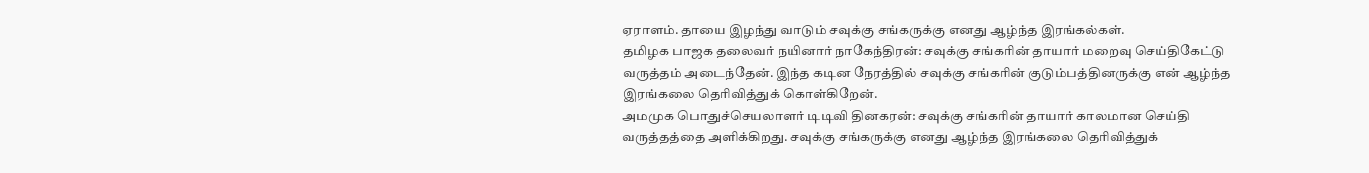ஏராளம். தாயை இழந்து வாடும் சவுக்கு சங்கருக்கு எனது ஆழ்ந்த இரங்கல்கள்.
தமிழக பாஜக தலைவர் நயினார் நாகேந்திரன்: சவுக்கு சங்கரின் தாயார் மறைவு செய்திகேட்டு வருத்தம் அடைந்தேன். இந்த கடின நேரத்தில் சவுக்கு சங்கரின் குடும்பத்தினருக்கு என் ஆழ்ந்த இரங்கலை தெரிவித்துக் கொள்கிறேன்.
அமமுக பொதுச்செயலாளர் டிடிவி தினகரன்: சவுக்கு சங்கரின் தாயார் காலமான செய்தி வருத்தத்தை அளிக்கிறது. சவுக்கு சங்கருக்கு எனது ஆழ்ந்த இரங்கலை தெரிவித்துக்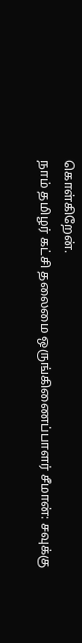கொள்கிறேன்.
நாம் தமிழர் கட்சி தலைமை ஒருங்கிணைப்பாளர் சீமான்: சவுக்கு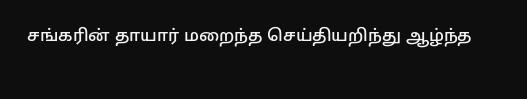சங்கரின் தாயார் மறைந்த செய்தியறிந்து ஆழ்ந்த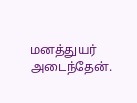மனத்துயர் அடைந்தேன்.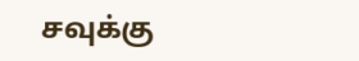சவுக்கு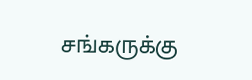சங்கருக்கு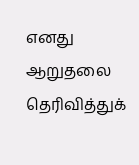எனது ஆறுதலை தெரிவித்துக்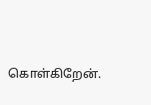கொள்கிறேன்.